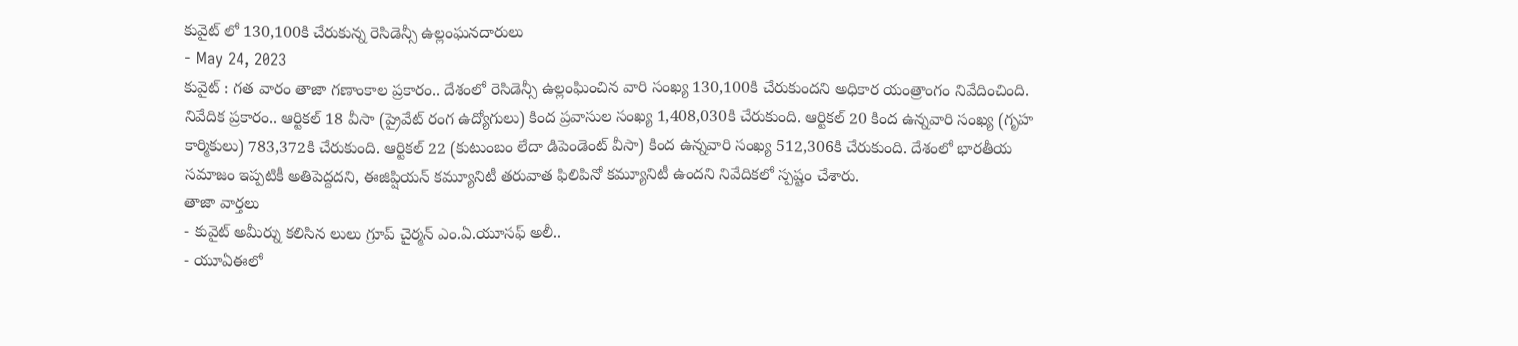కువైట్ లో 130,100కి చేరుకున్న రెసిడెన్సీ ఉల్లంఘనదారులు
- May 24, 2023
కువైట్ : గత వారం తాజా గణాంకాల ప్రకారం.. దేశంలో రెసిడెన్సీ ఉల్లంఘించిన వారి సంఖ్య 130,100కి చేరుకుందని అధికార యంత్రాంగం నివేదించింది. నివేదిక ప్రకారం.. ఆర్టికల్ 18 వీసా (ప్రైవేట్ రంగ ఉద్యోగులు) కింద ప్రవాసుల సంఖ్య 1,408,030కి చేరుకుంది. ఆర్టికల్ 20 కింద ఉన్నవారి సంఖ్య (గృహ కార్మికులు) 783,372కి చేరుకుంది. ఆర్టికల్ 22 (కుటుంబం లేదా డిపెండెంట్ వీసా) కింద ఉన్నవారి సంఖ్య 512,306కి చేరుకుంది. దేశంలో భారతీయ సమాజం ఇప్పటికీ అతిపెద్దదని, ఈజిప్షియన్ కమ్యూనిటీ తరువాత ఫిలిపినో కమ్యూనిటీ ఉందని నివేదికలో స్పష్టం చేశారు.
తాజా వార్తలు
- కువైట్ అమీర్ను కలిసిన లులు గ్రూప్ చైర్మన్ ఎం.ఏ.యూసఫ్ అలీ..
- యూఏఈలో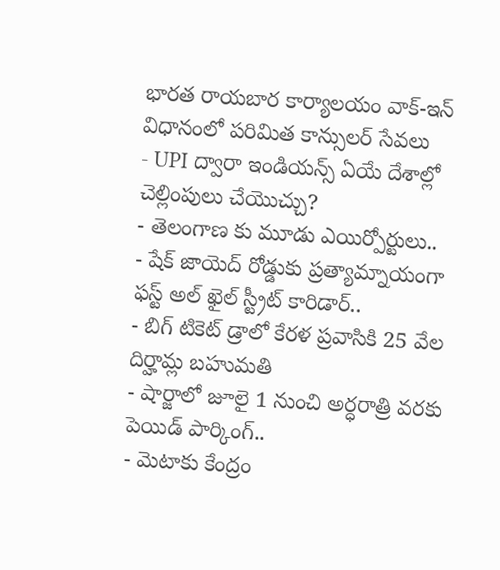భారత రాయబార కార్యాలయం వాక్-ఇన్ విధానంలో పరిమిత కాన్సులర్ సేవలు
- UPI ద్వారా ఇండియన్స్ ఏయే దేశాల్లో చెల్లింపులు చేయొచ్చు?
- తెలంగాణ కు మూడు ఎయిర్పోర్టులు..
- షేక్ జాయెద్ రోడ్డుకు ప్రత్యామ్నాయంగా ఫస్ట్ అల్ ఖైల్ స్ట్రీట్ కారిడార్..
- బిగ్ టికెట్ డ్రాలో కేరళ ప్రవాసికి 25 వేల దిర్హామ్ల బహుమతి
- షార్జాలో జూలై 1 నుంచి అర్ధరాత్రి వరకు పెయిడ్ పార్కింగ్..
- మెటాకు కేంద్రం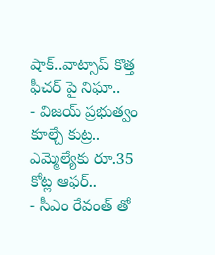షాక్..వాట్సాప్ కొత్త ఫీచర్ పై నిఘా..
- విజయ్ ప్రభుత్వం కూల్చే కుట్ర.. ఎమ్మెల్యేకు రూ.35 కోట్ల ఆఫర్..
- సీఎం రేవంత్ తో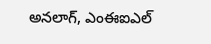అనలాగ్, ఎంఈఐఎల్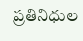ప్రతినిధుల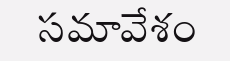సమావేశం